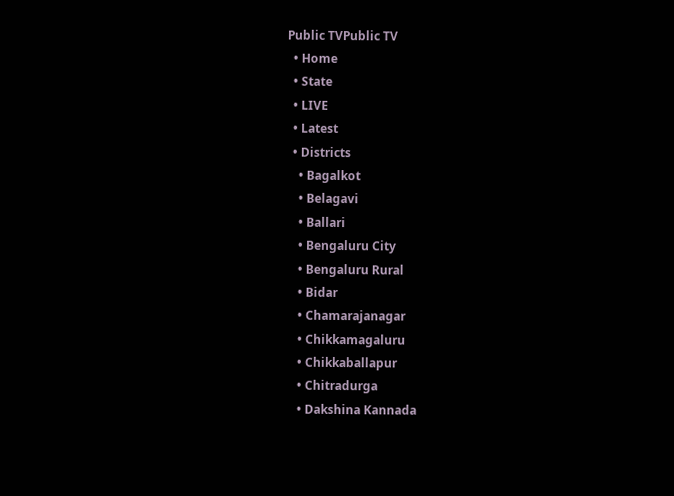Public TVPublic TV
  • Home
  • State
  • LIVE
  • Latest
  • Districts
    • Bagalkot
    • Belagavi
    • Ballari
    • Bengaluru City
    • Bengaluru Rural
    • Bidar
    • Chamarajanagar
    • Chikkamagaluru
    • Chikkaballapur
    • Chitradurga
    • Dakshina Kannada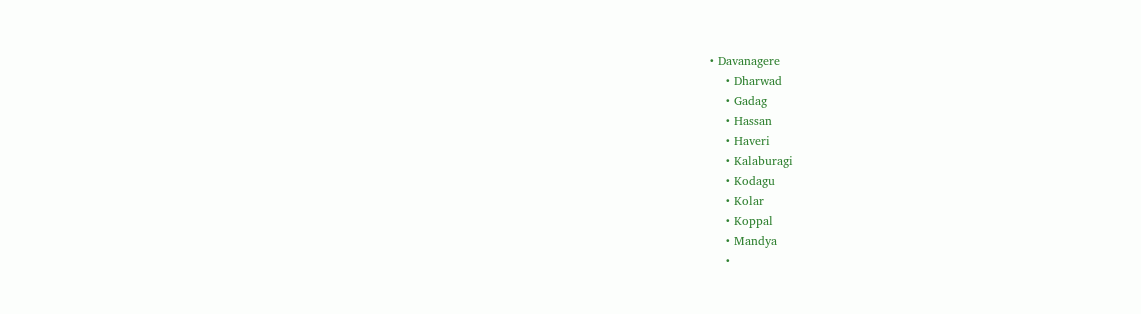• Davanagere
    • Dharwad
    • Gadag
    • Hassan
    • Haveri
    • Kalaburagi
    • Kodagu
    • Kolar
    • Koppal
    • Mandya
    •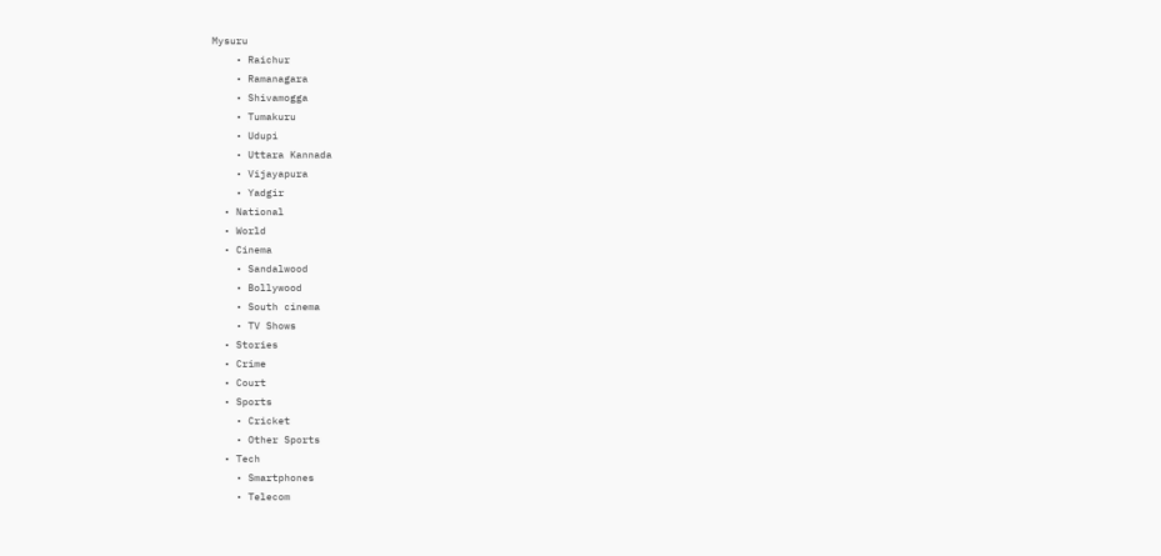Mysuru
    • Raichur
    • Ramanagara
    • Shivamogga
    • Tumakuru
    • Udupi
    • Uttara Kannada
    • Vijayapura
    • Yadgir
  • National
  • World
  • Cinema
    • Sandalwood
    • Bollywood
    • South cinema
    • TV Shows
  • Stories
  • Crime
  • Court
  • Sports
    • Cricket
    • Other Sports
  • Tech
    • Smartphones
    • Telecom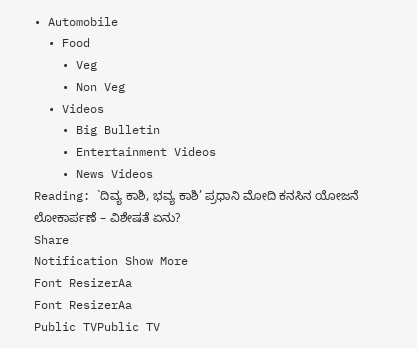• Automobile
  • Food
    • Veg
    • Non Veg
  • Videos
    • Big Bulletin
    • Entertainment Videos
    • News Videos
Reading: `ದಿವ್ಯ ಕಾಶಿ, ಭವ್ಯ ಕಾಶಿ’ ಪ್ರಧಾನಿ ಮೋದಿ ಕನಸಿನ ಯೋಜನೆ ಲೋಕಾರ್ಪಣೆ – ವಿಶೇಷತೆ ಏನು?
Share
Notification Show More
Font ResizerAa
Font ResizerAa
Public TVPublic TV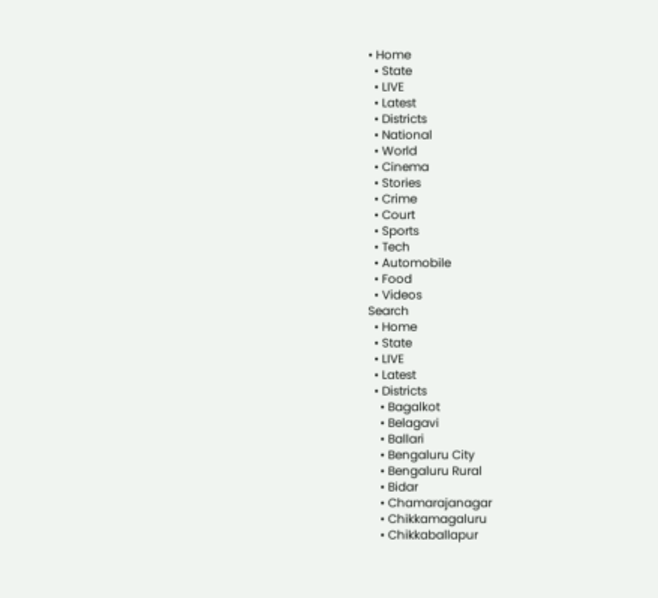• Home
  • State
  • LIVE
  • Latest
  • Districts
  • National
  • World
  • Cinema
  • Stories
  • Crime
  • Court
  • Sports
  • Tech
  • Automobile
  • Food
  • Videos
Search
  • Home
  • State
  • LIVE
  • Latest
  • Districts
    • Bagalkot
    • Belagavi
    • Ballari
    • Bengaluru City
    • Bengaluru Rural
    • Bidar
    • Chamarajanagar
    • Chikkamagaluru
    • Chikkaballapur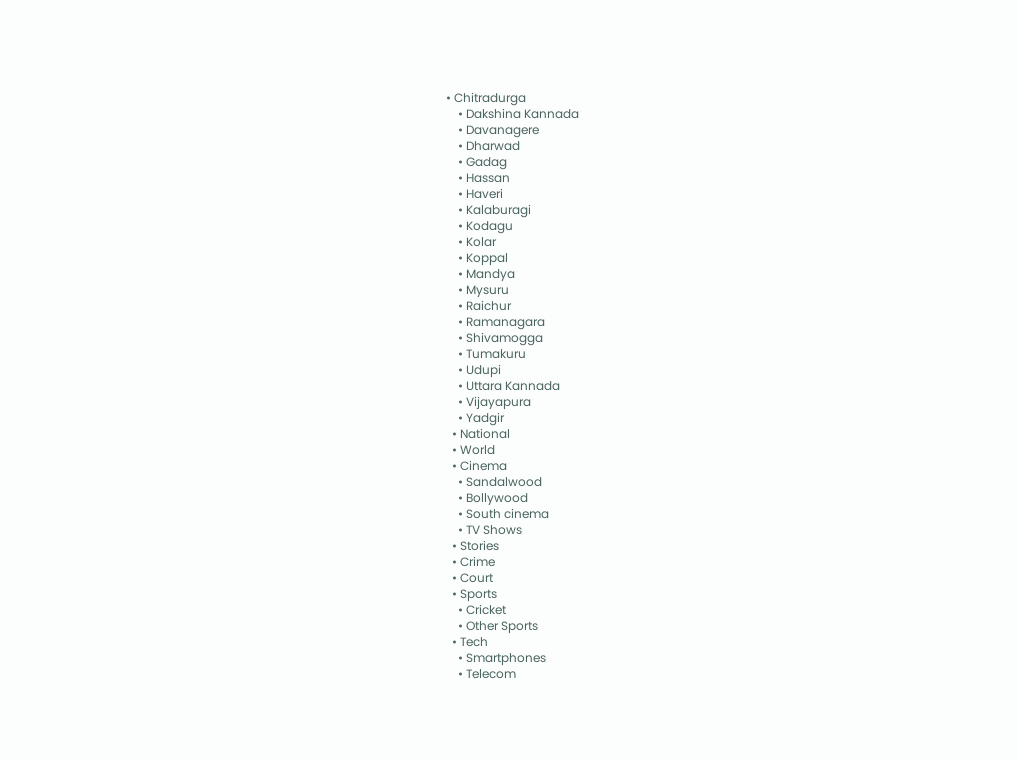• Chitradurga
    • Dakshina Kannada
    • Davanagere
    • Dharwad
    • Gadag
    • Hassan
    • Haveri
    • Kalaburagi
    • Kodagu
    • Kolar
    • Koppal
    • Mandya
    • Mysuru
    • Raichur
    • Ramanagara
    • Shivamogga
    • Tumakuru
    • Udupi
    • Uttara Kannada
    • Vijayapura
    • Yadgir
  • National
  • World
  • Cinema
    • Sandalwood
    • Bollywood
    • South cinema
    • TV Shows
  • Stories
  • Crime
  • Court
  • Sports
    • Cricket
    • Other Sports
  • Tech
    • Smartphones
    • Telecom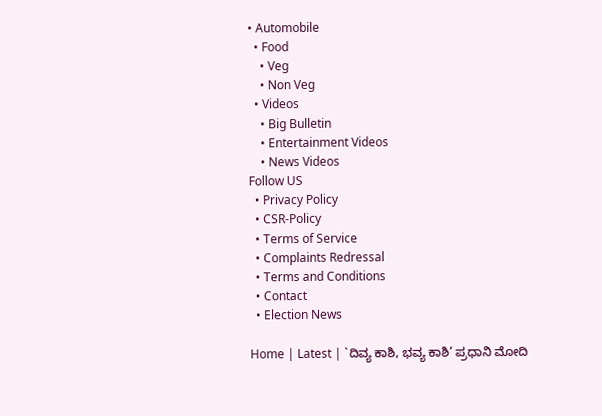• Automobile
  • Food
    • Veg
    • Non Veg
  • Videos
    • Big Bulletin
    • Entertainment Videos
    • News Videos
Follow US
  • Privacy Policy
  • CSR-Policy
  • Terms of Service
  • Complaints Redressal
  • Terms and Conditions
  • Contact
  • Election News

Home | Latest | `ದಿವ್ಯ ಕಾಶಿ, ಭವ್ಯ ಕಾಶಿ’ ಪ್ರಧಾನಿ ಮೋದಿ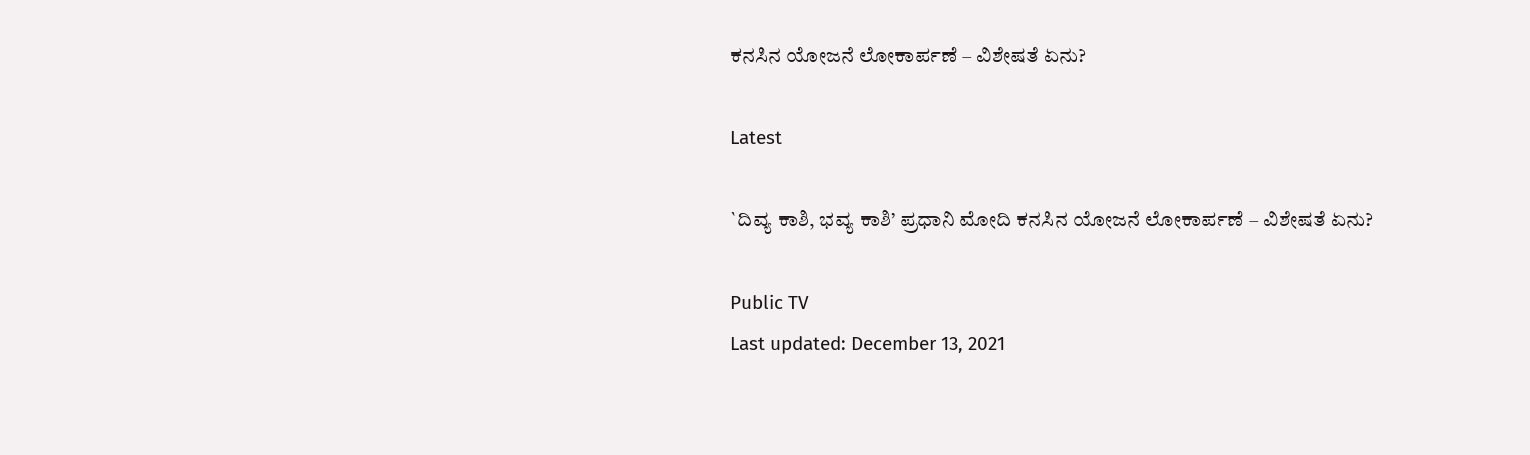ಕನಸಿನ ಯೋಜನೆ ಲೋಕಾರ್ಪಣೆ – ವಿಶೇಷತೆ ಏನು?

Latest

`ದಿವ್ಯ ಕಾಶಿ, ಭವ್ಯ ಕಾಶಿ’ ಪ್ರಧಾನಿ ಮೋದಿ ಕನಸಿನ ಯೋಜನೆ ಲೋಕಾರ್ಪಣೆ – ವಿಶೇಷತೆ ಏನು?

Public TV
Last updated: December 13, 2021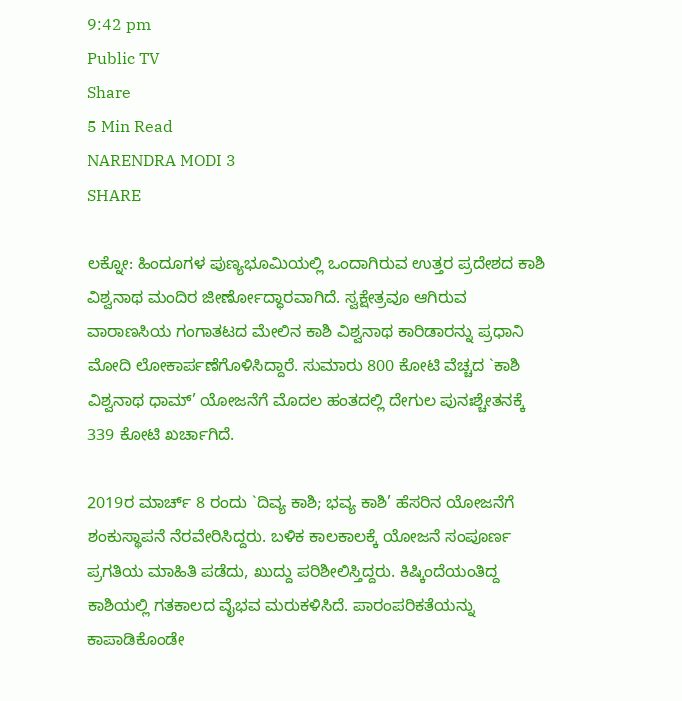9:42 pm
Public TV
Share
5 Min Read
NARENDRA MODI 3
SHARE

ಲಕ್ನೋ: ಹಿಂದೂಗಳ ಪುಣ್ಯಭೂಮಿಯಲ್ಲಿ ಒಂದಾಗಿರುವ ಉತ್ತರ ಪ್ರದೇಶದ ಕಾಶಿ ವಿಶ್ವನಾಥ ಮಂದಿರ ಜೀರ್ಣೋದ್ಧಾರವಾಗಿದೆ. ಸ್ವಕ್ಷೇತ್ರವೂ ಆಗಿರುವ ವಾರಾಣಸಿಯ ಗಂಗಾತಟದ ಮೇಲಿನ ಕಾಶಿ ವಿಶ್ವನಾಥ ಕಾರಿಡಾರನ್ನು ಪ್ರಧಾನಿ ಮೋದಿ ಲೋಕಾರ್ಪಣೆಗೊಳಿಸಿದ್ದಾರೆ. ಸುಮಾರು 800 ಕೋಟಿ ವೆಚ್ಚದ `ಕಾಶಿ ವಿಶ್ವನಾಥ ಧಾಮ್’ ಯೋಜನೆಗೆ ಮೊದಲ ಹಂತದಲ್ಲಿ ದೇಗುಲ ಪುನಃಶ್ಚೇತನಕ್ಕೆ 339 ಕೋಟಿ ಖರ್ಚಾಗಿದೆ.

2019ರ ಮಾರ್ಚ್ 8 ರಂದು `ದಿವ್ಯ ಕಾಶಿ; ಭವ್ಯ ಕಾಶಿ’ ಹೆಸರಿನ ಯೋಜನೆಗೆ ಶಂಕುಸ್ಥಾಪನೆ ನೆರವೇರಿಸಿದ್ದರು. ಬಳಿಕ ಕಾಲಕಾಲಕ್ಕೆ ಯೋಜನೆ ಸಂಪೂರ್ಣ ಪ್ರಗತಿಯ ಮಾಹಿತಿ ಪಡೆದು, ಖುದ್ದು ಪರಿಶೀಲಿಸ್ತಿದ್ದರು. ಕಿಷ್ಕಿಂದೆಯಂತಿದ್ದ ಕಾಶಿಯಲ್ಲಿ ಗತಕಾಲದ ವೈಭವ ಮರುಕಳಿಸಿದೆ. ಪಾರಂಪರಿಕತೆಯನ್ನು ಕಾಪಾಡಿಕೊಂಡೇ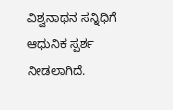ವಿಶ್ವನಾಥನ ಸನ್ನಿಧಿಗೆ ಆಧುನಿಕ ಸ್ಪರ್ಶ ನೀಡಲಾಗಿದೆ.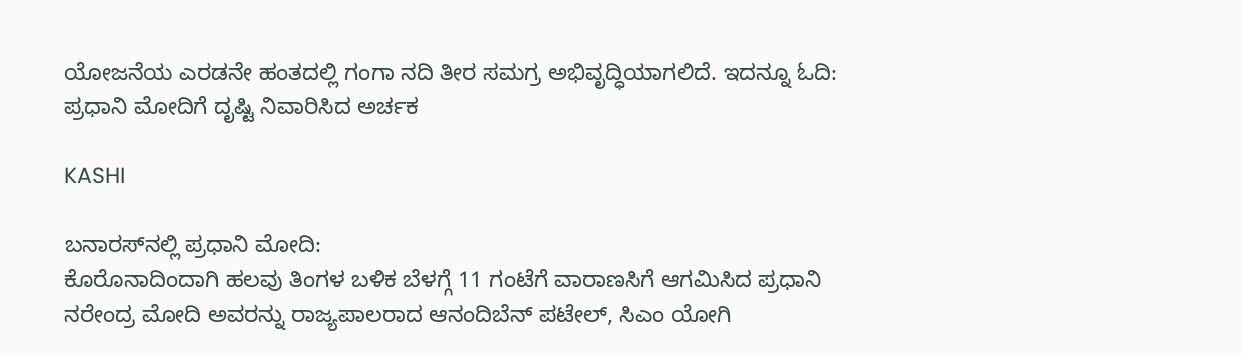ಯೋಜನೆಯ ಎರಡನೇ ಹಂತದಲ್ಲಿ ಗಂಗಾ ನದಿ ತೀರ ಸಮಗ್ರ ಅಭಿವೃದ್ಧಿಯಾಗಲಿದೆ. ಇದನ್ನೂ ಓದಿ:  ಪ್ರಧಾನಿ ಮೋದಿಗೆ ದೃಷ್ಟಿ ನಿವಾರಿಸಿದ ಅರ್ಚಕ

KASHI

ಬನಾರಸ್‍ನಲ್ಲಿ ಪ್ರಧಾನಿ ಮೋದಿ:
ಕೊರೊನಾದಿಂದಾಗಿ ಹಲವು ತಿಂಗಳ ಬಳಿಕ ಬೆಳಗ್ಗೆ 11 ಗಂಟೆಗೆ ವಾರಾಣಸಿಗೆ ಆಗಮಿಸಿದ ಪ್ರಧಾನಿ ನರೇಂದ್ರ ಮೋದಿ ಅವರನ್ನು ರಾಜ್ಯಪಾಲರಾದ ಆನಂದಿಬೆನ್ ಪಟೇಲ್, ಸಿಎಂ ಯೋಗಿ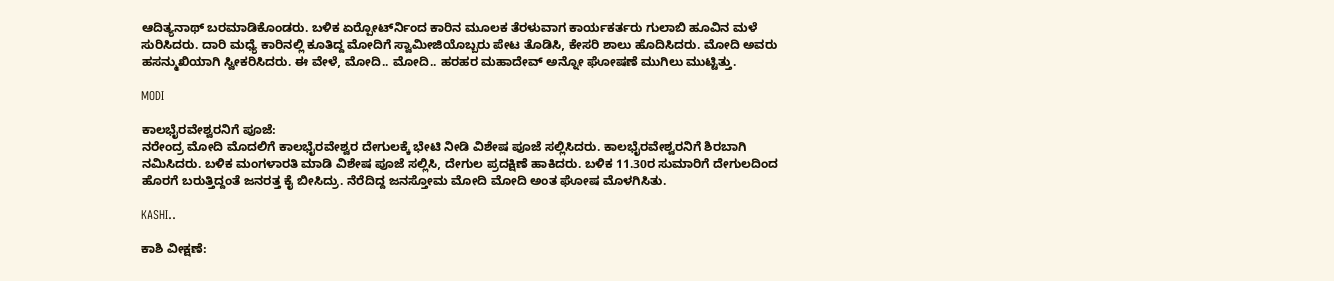ಆದಿತ್ಯನಾಥ್ ಬರಮಾಡಿಕೊಂಡರು. ಬಳಿಕ ಏರ್‍ಪೋರ್ಟ್‍ನಿಂದ ಕಾರಿನ ಮೂಲಕ ತೆರಳುವಾಗ ಕಾರ್ಯಕರ್ತರು ಗುಲಾಬಿ ಹೂವಿನ ಮಳೆ ಸುರಿಸಿದರು. ದಾರಿ ಮಧ್ಯೆ ಕಾರಿನಲ್ಲಿ ಕೂತಿದ್ದ ಮೋದಿಗೆ ಸ್ವಾಮೀಜಿಯೊಬ್ಬರು ಪೇಟ ತೊಡಿಸಿ, ಕೇಸರಿ ಶಾಲು ಹೊದಿಸಿದರು. ಮೋದಿ ಅವರು ಹಸನ್ಮುಖಿಯಾಗಿ ಸ್ವೀಕರಿಸಿದರು. ಈ ವೇಳೆ, ಮೋದಿ.. ಮೋದಿ.. ಹರಹರ ಮಹಾದೇವ್ ಅನ್ನೋ ಘೋಷಣೆ ಮುಗಿಲು ಮುಟ್ಟಿತ್ತು.

MODI

ಕಾಲಭೈರವೇಶ್ವರನಿಗೆ ಪೂಜೆ:
ನರೇಂದ್ರ ಮೋದಿ ಮೊದಲಿಗೆ ಕಾಲಭೈರವೇಶ್ವರ ದೇಗುಲಕ್ಕೆ ಭೇಟಿ ನೀಡಿ ವಿಶೇಷ ಪೂಜೆ ಸಲ್ಲಿಸಿದರು. ಕಾಲಭೈರವೇಶ್ವರನಿಗೆ ಶಿರಬಾಗಿ ನಮಿಸಿದರು. ಬಳಿಕ ಮಂಗಳಾರತಿ ಮಾಡಿ ವಿಶೇಷ ಪೂಜೆ ಸಲ್ಲಿಸಿ, ದೇಗುಲ ಪ್ರದಕ್ಷಿಣೆ ಹಾಕಿದರು. ಬಳಿಕ 11.30ರ ಸುಮಾರಿಗೆ ದೇಗುಲದಿಂದ ಹೊರಗೆ ಬರುತ್ತಿದ್ದಂತೆ ಜನರತ್ತ ಕೈ ಬೀಸಿದ್ರು. ನೆರೆದಿದ್ದ ಜನಸ್ತೋಮ ಮೋದಿ ಮೋದಿ ಅಂತ ಘೋಷ ಮೊಳಗಿಸಿತು.

KASHI..

ಕಾಶಿ ವೀಕ್ಷಣೆ: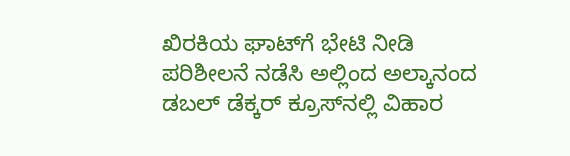ಖಿರಕಿಯ ಘಾಟ್‍ಗೆ ಭೇಟಿ ನೀಡಿ ಪರಿಶೀಲನೆ ನಡೆಸಿ ಅಲ್ಲಿಂದ ಅಲ್ಕಾನಂದ ಡಬಲ್ ಡೆಕ್ಕರ್ ಕ್ರೂಸ್‍ನಲ್ಲಿ ವಿಹಾರ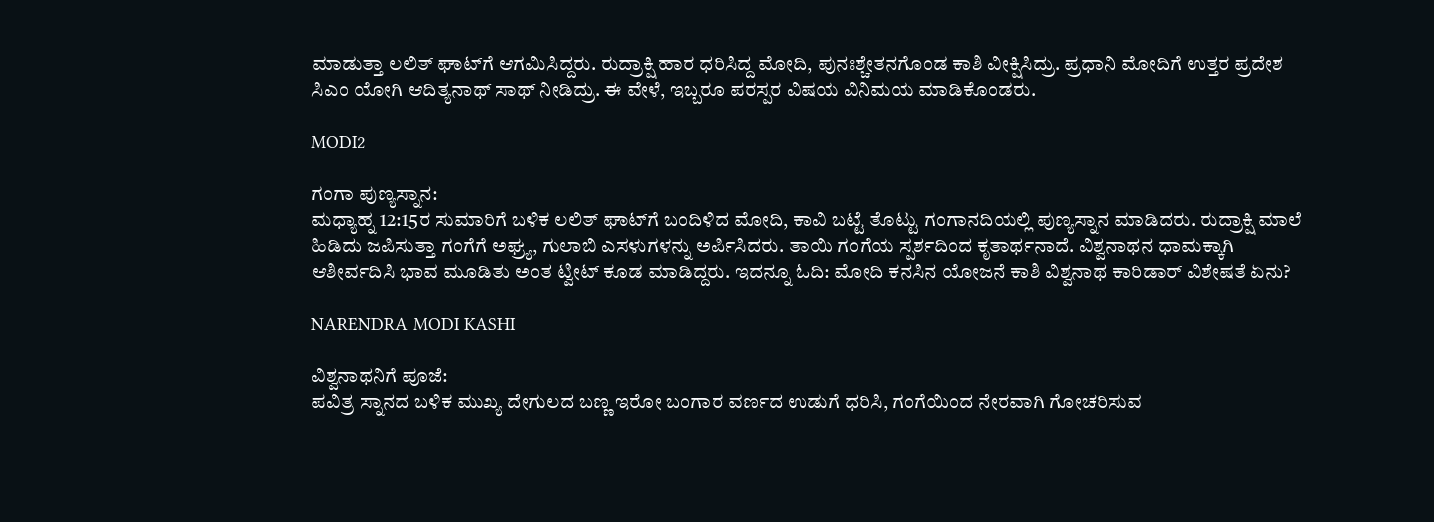ಮಾಡುತ್ತಾ ಲಲಿತ್ ಘಾಟ್‍ಗೆ ಆಗಮಿಸಿದ್ದರು. ರುದ್ರಾಕ್ಷಿ ಹಾರ ಧರಿಸಿದ್ದ ಮೋದಿ, ಪುನಃಶ್ಚೇತನಗೊಂಡ ಕಾಶಿ ವೀಕ್ಷಿಸಿದ್ರು. ಪ್ರಧಾನಿ ಮೋದಿಗೆ ಉತ್ತರ ಪ್ರದೇಶ ಸಿಎಂ ಯೋಗಿ ಆದಿತ್ಯನಾಥ್ ಸಾಥ್ ನೀಡಿದ್ರು. ಈ ವೇಳೆ, ಇಬ್ಬರೂ ಪರಸ್ಪರ ವಿಷಯ ವಿನಿಮಯ ಮಾಡಿಕೊಂಡರು.

MODI2

ಗಂಗಾ ಪುಣ್ಯಸ್ನಾನ:
ಮಧ್ಯಾಹ್ನ 12:15ರ ಸುಮಾರಿಗೆ ಬಳಿಕ ಲಲಿತ್ ಘಾಟ್‍ಗೆ ಬಂದಿಳಿದ ಮೋದಿ, ಕಾವಿ ಬಟ್ಟೆ ತೊಟ್ಟು ಗಂಗಾನದಿಯಲ್ಲಿ ಪುಣ್ಯಸ್ನಾನ ಮಾಡಿದರು. ರುದ್ರಾಕ್ಷಿ ಮಾಲೆ ಹಿಡಿದು ಜಪಿಸುತ್ತಾ ಗಂಗೆಗೆ ಅಘ್ರ್ಯ, ಗುಲಾಬಿ ಎಸಳುಗಳನ್ನು ಅರ್ಪಿಸಿದರು. ತಾಯಿ ಗಂಗೆಯ ಸ್ಪರ್ಶದಿಂದ ಕೃತಾರ್ಥನಾದೆ. ವಿಶ್ವನಾಥನ ಧಾಮಕ್ಕಾಗಿ ಆಶೀರ್ವದಿಸಿ ಭಾವ ಮೂಡಿತು ಅಂತ ಟ್ವೀಟ್ ಕೂಡ ಮಾಡಿದ್ದರು. ಇದನ್ನೂ ಓದಿ: ಮೋದಿ ಕನಸಿನ ಯೋಜನೆ ಕಾಶಿ ವಿಶ್ವನಾಥ ಕಾರಿಡಾರ್ ವಿಶೇಷತೆ ಏನು?

NARENDRA MODI KASHI

ವಿಶ್ವನಾಥನಿಗೆ ಪೂಜೆ:
ಪವಿತ್ರ ಸ್ನಾನದ ಬಳಿಕ ಮುಖ್ಯ ದೇಗುಲದ ಬಣ್ಣ ಇರೋ ಬಂಗಾರ ವರ್ಣದ ಉಡುಗೆ ಧರಿಸಿ, ಗಂಗೆಯಿಂದ ನೇರವಾಗಿ ಗೋಚರಿಸುವ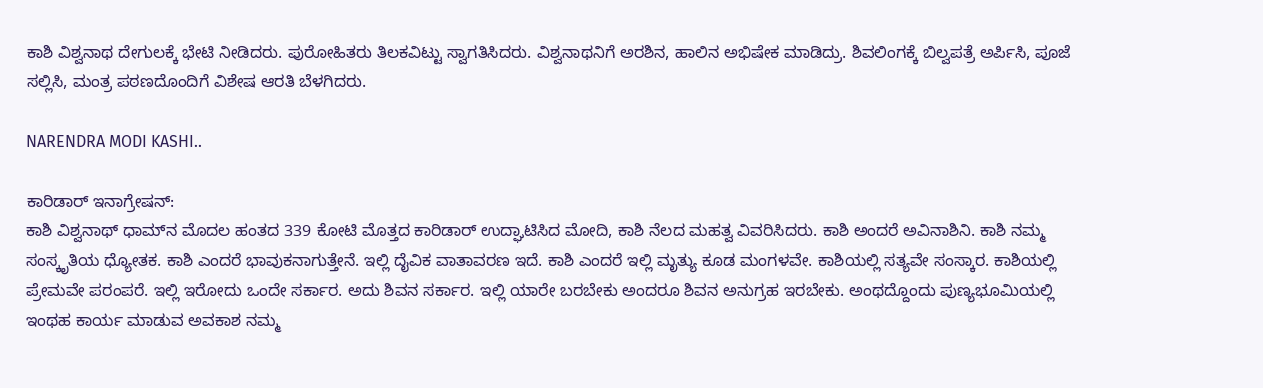ಕಾಶಿ ವಿಶ್ವನಾಥ ದೇಗುಲಕ್ಕೆ ಭೇಟಿ ನೀಡಿದರು. ಪುರೋಹಿತರು ತಿಲಕವಿಟ್ಟು ಸ್ವಾಗತಿಸಿದರು. ವಿಶ್ವನಾಥನಿಗೆ ಅರಶಿನ, ಹಾಲಿನ ಅಭಿಷೇಕ ಮಾಡಿದ್ರು. ಶಿವಲಿಂಗಕ್ಕೆ ಬಿಲ್ವಪತ್ರೆ ಅರ್ಪಿಸಿ, ಪೂಜೆ ಸಲ್ಲಿಸಿ, ಮಂತ್ರ ಪಠಣದೊಂದಿಗೆ ವಿಶೇಷ ಆರತಿ ಬೆಳಗಿದರು.

NARENDRA MODI KASHI..

ಕಾರಿಡಾರ್ ಇನಾಗ್ರೇಷನ್:
ಕಾಶಿ ವಿಶ್ವನಾಥ್ ಧಾಮ್‍ನ ಮೊದಲ ಹಂತದ 339 ಕೋಟಿ ಮೊತ್ತದ ಕಾರಿಡಾರ್ ಉದ್ಘಾಟಿಸಿದ ಮೋದಿ, ಕಾಶಿ ನೆಲದ ಮಹತ್ವ ವಿವರಿಸಿದರು. ಕಾಶಿ ಅಂದರೆ ಅವಿನಾಶಿನಿ. ಕಾಶಿ ನಮ್ಮ ಸಂಸ್ಕೃತಿಯ ಧ್ಯೋತಕ. ಕಾಶಿ ಎಂದರೆ ಭಾವುಕನಾಗುತ್ತೇನೆ. ಇಲ್ಲಿ ದೈವಿಕ ವಾತಾವರಣ ಇದೆ. ಕಾಶಿ ಎಂದರೆ ಇಲ್ಲಿ ಮೃತ್ಯು ಕೂಡ ಮಂಗಳವೇ. ಕಾಶಿಯಲ್ಲಿ ಸತ್ಯವೇ ಸಂಸ್ಕಾರ. ಕಾಶಿಯಲ್ಲಿ ಪ್ರೇಮವೇ ಪರಂಪರೆ. ಇಲ್ಲಿ ಇರೋದು ಒಂದೇ ಸರ್ಕಾರ. ಅದು ಶಿವನ ಸರ್ಕಾರ. ಇಲ್ಲಿ ಯಾರೇ ಬರಬೇಕು ಅಂದರೂ ಶಿವನ ಅನುಗ್ರಹ ಇರಬೇಕು. ಅಂಥದ್ದೊಂದು ಪುಣ್ಯಭೂಮಿಯಲ್ಲಿ ಇಂಥಹ ಕಾರ್ಯ ಮಾಡುವ ಅವಕಾಶ ನಮ್ಮ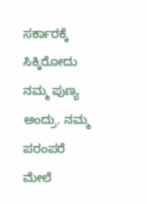ಸರ್ಕಾರಕ್ಕೆ ಸಿಕ್ಕಿರೋದು ನಮ್ಮ ಪುಣ್ಯ ಅಂದ್ರು. ನಮ್ಮ ಪರಂಪರೆ ಮೇಲೆ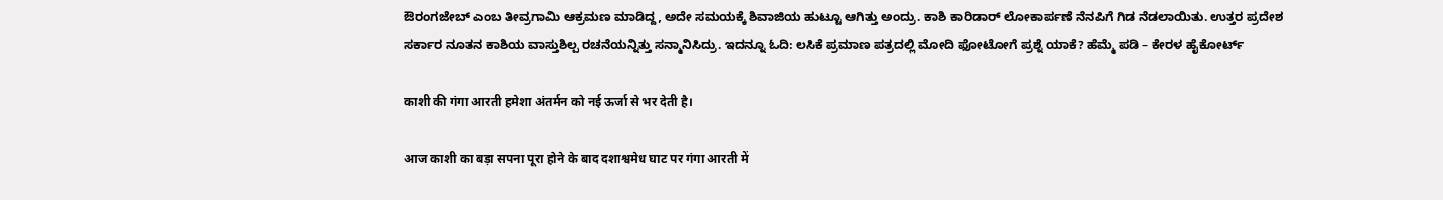ಔರಂಗಜೇಬ್ ಎಂಬ ತೀವ್ರಗಾಮಿ ಆಕ್ರಮಣ ಮಾಡಿದ್ದ, ಅದೇ ಸಮಯಕ್ಕೆ ಶಿವಾಜಿಯ ಹುಟ್ಟೂ ಆಗಿತ್ತು ಅಂದ್ರು. ಕಾಶಿ ಕಾರಿಡಾರ್ ಲೋಕಾರ್ಪಣೆ ನೆನಪಿಗೆ ಗಿಡ ನೆಡಲಾಯಿತು. ಉತ್ತರ ಪ್ರದೇಶ ಸರ್ಕಾರ ನೂತನ ಕಾಶಿಯ ವಾಸ್ತುಶಿಲ್ಪ ರಚನೆಯನ್ನಿತ್ತು ಸನ್ಮಾನಿಸಿದ್ರು. ಇದನ್ನೂ ಓದಿ: ಲಸಿಕೆ ಪ್ರಮಾಣ ಪತ್ರದಲ್ಲಿ ಮೋದಿ ಫೋಟೋಗೆ ಪ್ರಶ್ನೆ ಯಾಕೆ? ಹೆಮ್ಮೆ ಪಡಿ – ಕೇರಳ ಹೈಕೋರ್ಟ್

काशी की गंगा आरती हमेशा अंतर्मन को नई ऊर्जा से भर देती है।

आज काशी का बड़ा सपना पूरा होने के बाद दशाश्वमेध घाट पर गंगा आरती में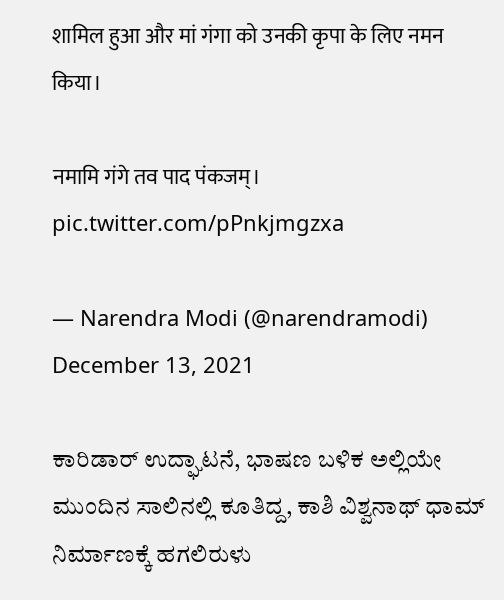शामिल हुआ और मां गंगा को उनकी कृपा के लिए नमन किया।

नमामि गंगे तव पाद पंकजम्। pic.twitter.com/pPnkjmgzxa

— Narendra Modi (@narendramodi) December 13, 2021

ಕಾರಿಡಾರ್ ಉದ್ಘಾಟನೆ, ಭಾಷಣ ಬಳಿಕ ಅಲ್ಲಿಯೇ ಮುಂದಿನ ಸಾಲಿನಲ್ಲಿ ಕೂತಿದ್ದ, ಕಾಶಿ ವಿಶ್ವನಾಥ್ ಧಾಮ್ ನಿರ್ಮಾಣಕ್ಕೆ ಹಗಲಿರುಳು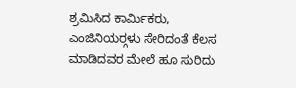ಶ್ರಮಿಸಿದ ಕಾರ್ಮಿಕರು, ಎಂಜಿನಿಯರ್‍ಗಳು ಸೇರಿದಂತೆ ಕೆಲಸ ಮಾಡಿದವರ ಮೇಲೆ ಹೂ ಸುರಿದು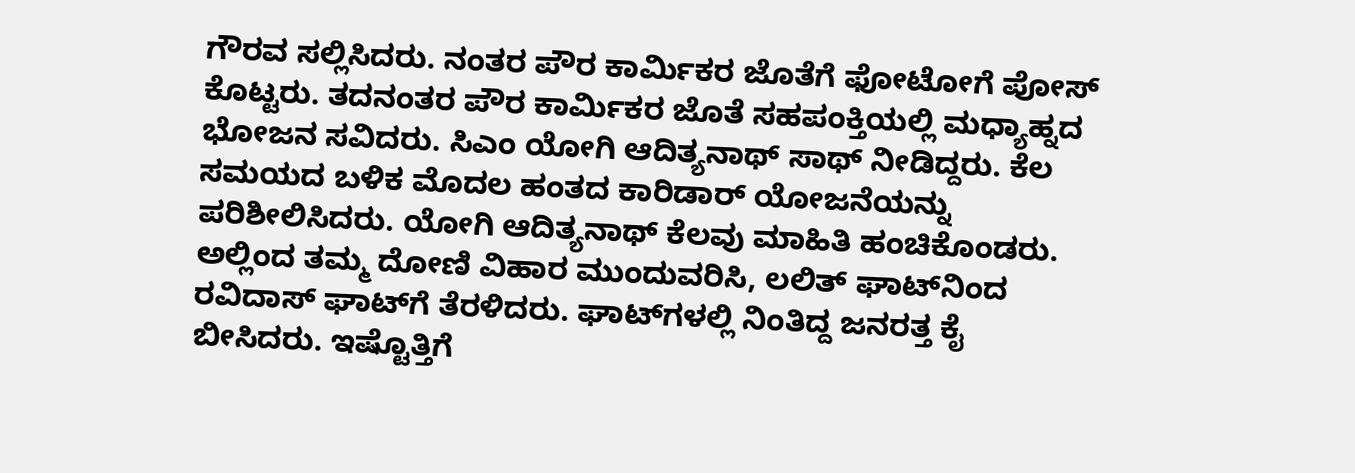ಗೌರವ ಸಲ್ಲಿಸಿದರು. ನಂತರ ಪೌರ ಕಾರ್ಮಿಕರ ಜೊತೆಗೆ ಫೋಟೋಗೆ ಪೋಸ್ ಕೊಟ್ಟರು. ತದನಂತರ ಪೌರ ಕಾರ್ಮಿಕರ ಜೊತೆ ಸಹಪಂಕ್ತಿಯಲ್ಲಿ ಮಧ್ಯಾಹ್ನದ ಭೋಜನ ಸವಿದರು. ಸಿಎಂ ಯೋಗಿ ಆದಿತ್ಯನಾಥ್ ಸಾಥ್ ನೀಡಿದ್ದರು. ಕೆಲ ಸಮಯದ ಬಳಿಕ ಮೊದಲ ಹಂತದ ಕಾರಿಡಾರ್ ಯೋಜನೆಯನ್ನು ಪರಿಶೀಲಿಸಿದರು. ಯೋಗಿ ಆದಿತ್ಯನಾಥ್ ಕೆಲವು ಮಾಹಿತಿ ಹಂಚಿಕೊಂಡರು. ಅಲ್ಲಿಂದ ತಮ್ಮ ದೋಣಿ ವಿಹಾರ ಮುಂದುವರಿಸಿ, ಲಲಿತ್ ಘಾಟ್‍ನಿಂದ ರವಿದಾಸ್ ಘಾಟ್‍ಗೆ ತೆರಳಿದರು. ಘಾಟ್‍ಗಳಲ್ಲಿ ನಿಂತಿದ್ದ ಜನರತ್ತ ಕೈ ಬೀಸಿದರು. ಇಷ್ಟೊತ್ತಿಗೆ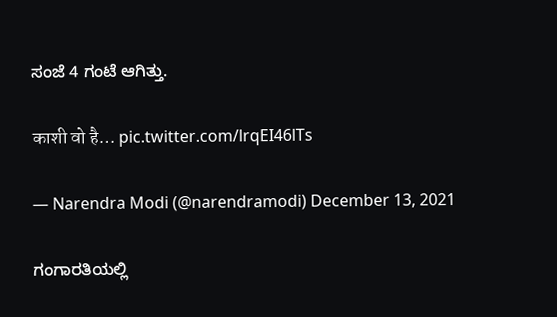ಸಂಜೆ 4 ಗಂಟೆ ಆಗಿತ್ತು.

काशी वो है… pic.twitter.com/lrqEI46lTs

— Narendra Modi (@narendramodi) December 13, 2021

ಗಂಗಾರತಿಯಲ್ಲಿ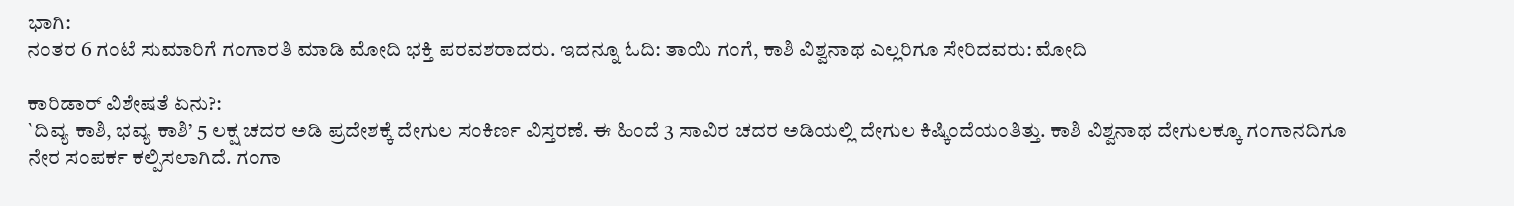ಭಾಗಿ:
ನಂತರ 6 ಗಂಟೆ ಸುಮಾರಿಗೆ ಗಂಗಾರತಿ ಮಾಡಿ ಮೋದಿ ಭಕ್ತಿ ಪರವಶರಾದರು. ಇದನ್ನೂ ಓದಿ: ತಾಯಿ ಗಂಗೆ, ಕಾಶಿ ವಿಶ್ವನಾಥ ಎಲ್ಲರಿಗೂ ಸೇರಿದವರು: ಮೋದಿ

ಕಾರಿಡಾರ್ ವಿಶೇಷತೆ ಏನು?:
`ದಿವ್ಯ ಕಾಶಿ, ಭವ್ಯ ಕಾಶಿ’ 5 ಲಕ್ಷ ಚದರ ಅಡಿ ಪ್ರದೇಶಕ್ಕೆ ದೇಗುಲ ಸಂಕಿರ್ಣ ವಿಸ್ತರಣೆ. ಈ ಹಿಂದೆ 3 ಸಾವಿರ ಚದರ ಅಡಿಯಲ್ಲಿ ದೇಗುಲ ಕಿಷ್ಕಿಂದೆಯಂತಿತ್ತು. ಕಾಶಿ ವಿಶ್ವನಾಥ ದೇಗುಲಕ್ಕೂ ಗಂಗಾನದಿಗೂ ನೇರ ಸಂಪರ್ಕ ಕಲ್ಪಿಸಲಾಗಿದೆ. ಗಂಗಾ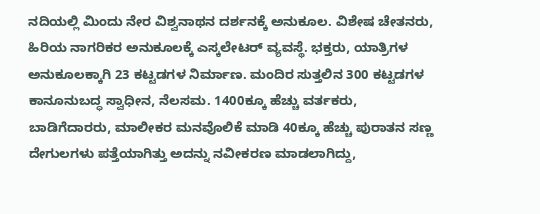ನದಿಯಲ್ಲಿ ಮಿಂದು ನೇರ ವಿಶ್ವನಾಥನ ದರ್ಶನಕ್ಕೆ ಅನುಕೂಲ. ವಿಶೇಷ ಚೇತನರು, ಹಿರಿಯ ನಾಗರಿಕರ ಅನುಕೂಲಕ್ಕೆ ಎಸ್ಕಲೇಟರ್ ವ್ಯವಸ್ಥೆ. ಭಕ್ತರು, ಯಾತ್ರಿಗಳ ಅನುಕೂಲಕ್ಕಾಗಿ 23 ಕಟ್ಟಡಗಳ ನಿರ್ಮಾಣ. ಮಂದಿರ ಸುತ್ತಲಿನ 300 ಕಟ್ಟಡಗಳ ಕಾನೂನುಬದ್ಧ ಸ್ವಾಧೀನ, ನೆಲಸಮ. 1400ಕ್ಕೂ ಹೆಚ್ಚು ವರ್ತಕರು, ಬಾಡಿಗೆದಾರರು, ಮಾಲೀಕರ ಮನವೊಲಿಕೆ ಮಾಡಿ 40ಕ್ಕೂ ಹೆಚ್ಚು ಪುರಾತನ ಸಣ್ಣ ದೇಗುಲಗಳು ಪತ್ತೆಯಾಗಿತ್ತು ಅದನ್ನು ನವೀಕರಣ ಮಾಡಲಾಗಿದ್ದು,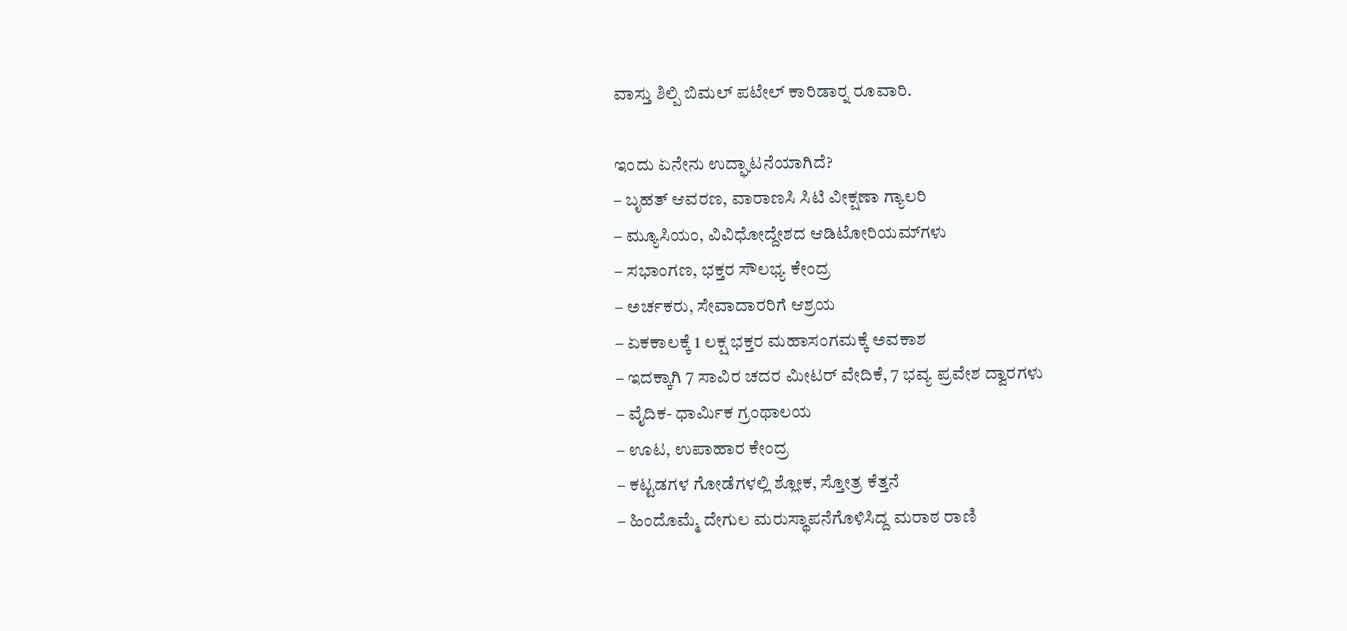ವಾಸ್ತು ಶಿಲ್ಪಿ ಬಿಮಲ್ ಪಟೇಲ್ ಕಾರಿಡಾರ್‍ನ ರೂವಾರಿ.

ಇಂದು ಏನೇನು ಉದ್ಘಾಟನೆಯಾಗಿದೆ?
– ಬೃಹತ್ ಆವರಣ, ವಾರಾಣಸಿ ಸಿಟಿ ವೀಕ್ಷಣಾ ಗ್ಯಾಲರಿ
– ಮ್ಯೂಸಿಯಂ, ವಿವಿಧೋದ್ದೇಶದ ಆಡಿಟೋರಿಯಮ್‍ಗಳು
– ಸಭಾಂಗಣ, ಭಕ್ತರ ಸೌಲಭ್ಯ ಕೇಂದ್ರ
– ಅರ್ಚಕರು, ಸೇವಾದಾರರಿಗೆ ಆಶ್ರಯ
– ಏಕಕಾಲಕ್ಕೆ 1 ಲಕ್ಷ ಭಕ್ತರ ಮಹಾಸಂಗಮಕ್ಕೆ ಅವಕಾಶ
– ಇದಕ್ಕಾಗಿ 7 ಸಾವಿರ ಚದರ ಮೀಟರ್ ವೇದಿಕೆ, 7 ಭವ್ಯ ಪ್ರವೇಶ ದ್ವಾರಗಳು
– ವೈದಿಕ- ಧಾರ್ಮಿಕ ಗ್ರಂಥಾಲಯ
– ಊಟ, ಉಪಾಹಾರ ಕೇಂದ್ರ
– ಕಟ್ಟಡಗಳ ಗೋಡೆಗಳಲ್ಲಿ ಶ್ಲೋಕ, ಸ್ತೋತ್ರ ಕೆತ್ತನೆ
– ಹಿಂದೊಮ್ಮೆ ದೇಗುಲ ಮರುಸ್ಥಾಪನೆಗೊಳಿಸಿದ್ದ ಮರಾಠ ರಾಣಿ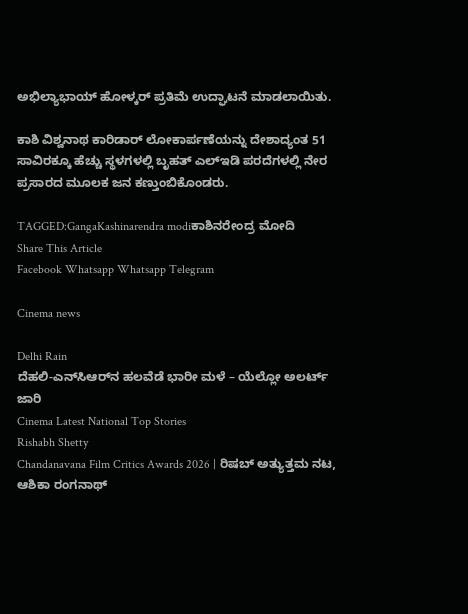ಅಭಿಲ್ಯಾಭಾಯ್ ಹೋಳ್ಕರ್ ಪ್ರತಿಮೆ ಉದ್ಘಾಟನೆ ಮಾಡಲಾಯಿತು.

ಕಾಶಿ ವಿಶ್ವನಾಥ ಕಾರಿಡಾರ್ ಲೋಕಾರ್ಪಣೆಯನ್ನು ದೇಶಾದ್ಯಂತ 51 ಸಾವಿರಕ್ಕೂ ಹೆಚ್ಚು ಸ್ಥಳಗಳಲ್ಲಿ ಬೃಹತ್ ಎಲ್‍ಇಡಿ ಪರದೆಗಳಲ್ಲಿ ನೇರ ಪ್ರಸಾರದ ಮೂಲಕ ಜನ ಕಣ್ತುಂಬಿಕೊಂಡರು.

TAGGED:GangaKashinarendra modiಕಾಶಿನರೇಂದ್ರ ಮೋದಿ
Share This Article
Facebook Whatsapp Whatsapp Telegram

Cinema news

Delhi Rain
ದೆಹಲಿ-ಎನ್‌ಸಿಆರ್‌ನ ಹಲವೆಡೆ ಭಾರೀ ಮಳೆ – ಯೆಲ್ಲೋ ಅಲರ್ಟ್ ಜಾರಿ
Cinema Latest National Top Stories
Rishabh Shetty
Chandanavana Film Critics Awards 2026 | ರಿಷಬ್ ಅತ್ಯುತ್ತಮ ನಟ, ಆಶಿಕಾ ರಂಗನಾಥ್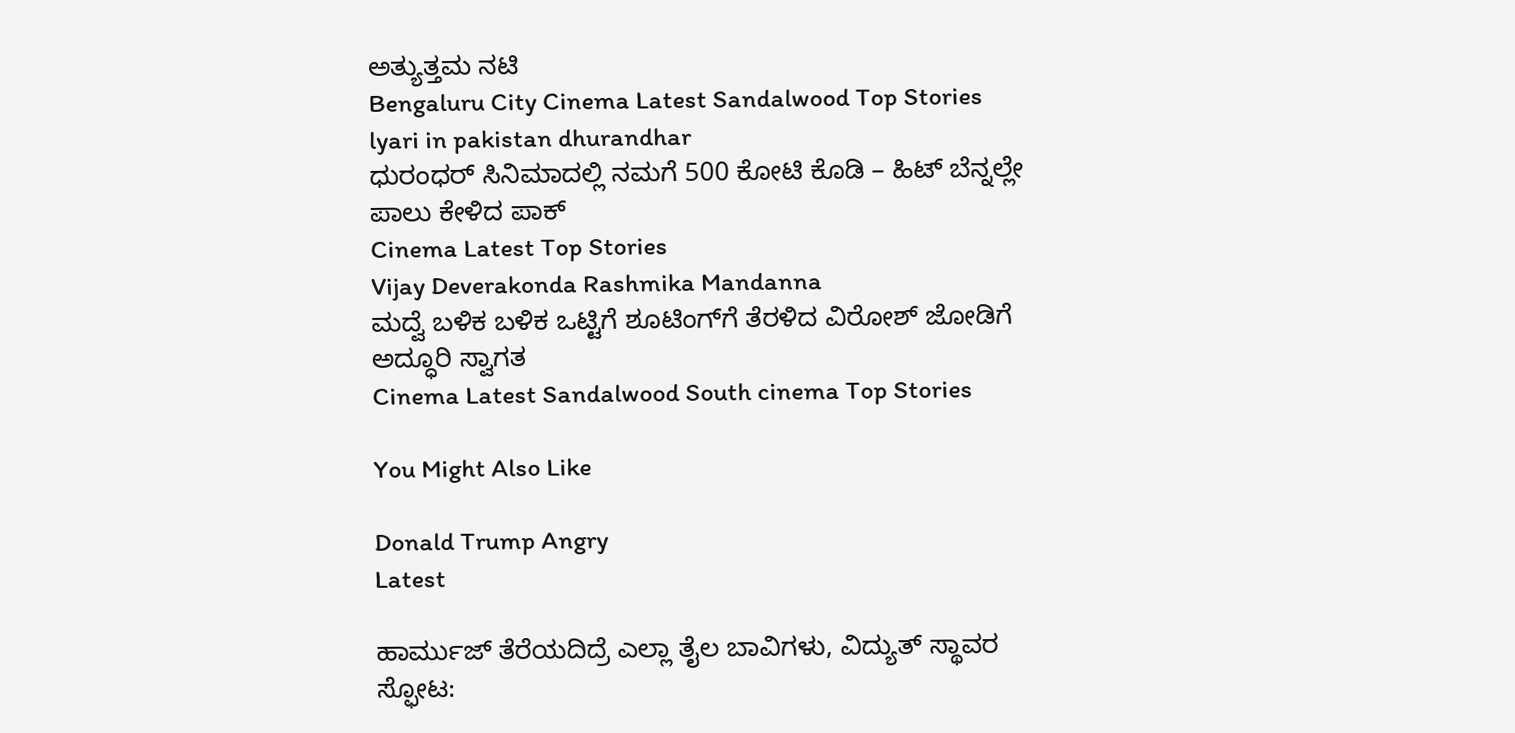ಅತ್ಯುತ್ತಮ ನಟಿ
Bengaluru City Cinema Latest Sandalwood Top Stories
lyari in pakistan dhurandhar
ಧುರಂಧರ್‌ ಸಿನಿಮಾದಲ್ಲಿ ನಮಗೆ 500 ಕೋಟಿ ಕೊಡಿ – ಹಿಟ್‌ ಬೆನ್ನಲ್ಲೇ ಪಾಲು ಕೇಳಿದ ಪಾಕ್‌
Cinema Latest Top Stories
Vijay Deverakonda Rashmika Mandanna
ಮದ್ವೆ ಬಳಿಕ ಬಳಿಕ ಒಟ್ಟಿಗೆ ಶೂಟಿಂಗ್‌ಗೆ ತೆರಳಿದ ವಿರೋಶ್ ಜೋಡಿಗೆ ಅದ್ಧೂರಿ ಸ್ವಾಗತ
Cinema Latest Sandalwood South cinema Top Stories

You Might Also Like

Donald Trump Angry
Latest

ಹಾರ್ಮುಜ್ ತೆರೆಯದಿದ್ರೆ ಎಲ್ಲಾ ತೈಲ ಬಾವಿಗಳು, ವಿದ್ಯುತ್‌ ಸ್ಥಾವರ ಸ್ಫೋಟ: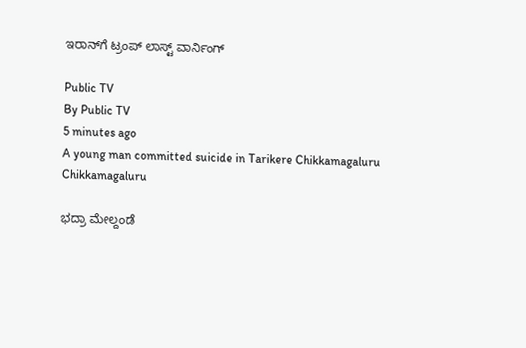ಇರಾನ್‌ಗೆ ಟ್ರಂಪ್‌ ಲಾಸ್ಟ್‌ ವಾರ್ನಿಂಗ್‌

Public TV
By Public TV
5 minutes ago
A young man committed suicide in Tarikere Chikkamagaluru
Chikkamagaluru

ಭದ್ರಾ ಮೇಲ್ದಂಡೆ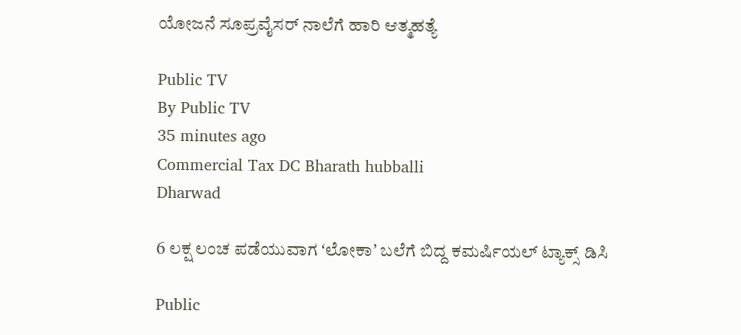ಯೋಜನೆ ಸೂಪ್ರವೈಸರ್‌ ನಾಲೆಗೆ ಹಾರಿ ಆತ್ಮಹತ್ಯೆ

Public TV
By Public TV
35 minutes ago
Commercial Tax DC Bharath hubballi
Dharwad

6 ಲಕ್ಷ ಲಂಚ ಪಡೆಯುವಾಗ ʻಲೋಕಾʼ ಬಲೆಗೆ ಬಿದ್ದ ಕಮರ್ಷಿಯಲ್ ಟ್ಯಾಕ್ಸ್ ಡಿಸಿ

Public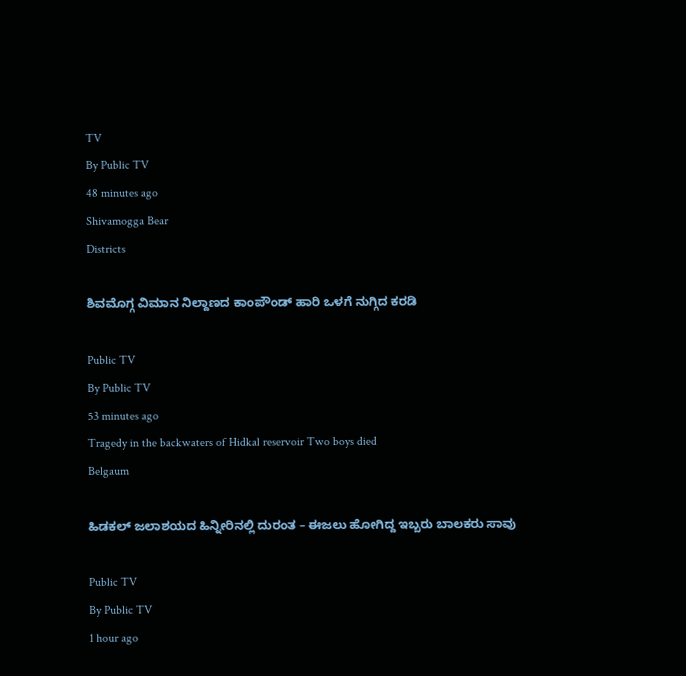TV
By Public TV
48 minutes ago
Shivamogga Bear
Districts

ಶಿವಮೊಗ್ಗ ವಿಮಾನ ನಿಲ್ದಾಣದ ಕಾಂಪೌಂಡ್‌ ಹಾರಿ ಒಳಗೆ ನುಗ್ಗಿದ ಕರಡಿ

Public TV
By Public TV
53 minutes ago
Tragedy in the backwaters of Hidkal reservoir Two boys died
Belgaum

ಹಿಡಕಲ್ ಜಲಾಶಯದ ಹಿನ್ನೀರಿನಲ್ಲಿ ದುರಂತ – ಈಜಲು ಹೋಗಿದ್ದ ಇಬ್ಬರು ಬಾಲಕರು ಸಾವು

Public TV
By Public TV
1 hour ago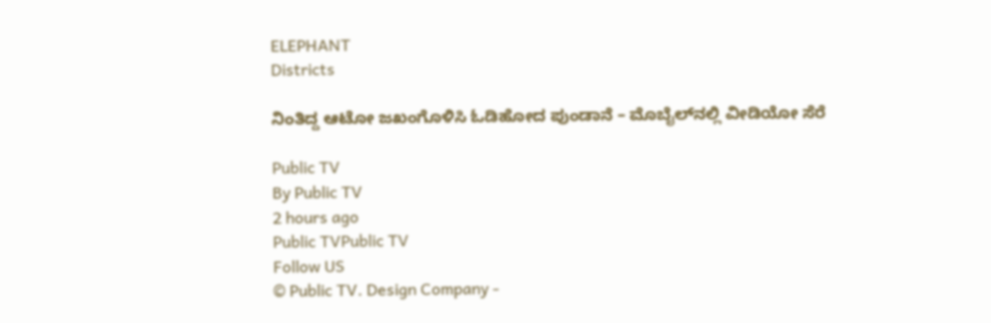ELEPHANT
Districts

ನಿಂತಿದ್ದ ಆಟೋ ಜಖಂಗೊಳಿಸಿ ಓಡಿಹೋದ ಪುಂಡಾನೆ – ಮೊಬೈಲ್‌ನಲ್ಲಿ ವೀಡಿಯೋ ಸೆರೆ

Public TV
By Public TV
2 hours ago
Public TVPublic TV
Follow US
© Public TV. Design Company -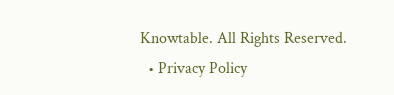Knowtable. All Rights Reserved.
  • Privacy Policy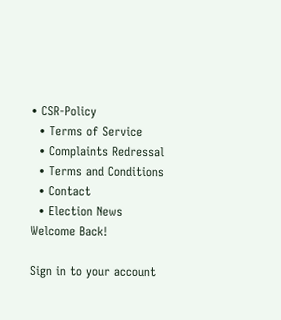• CSR-Policy
  • Terms of Service
  • Complaints Redressal
  • Terms and Conditions
  • Contact
  • Election News
Welcome Back!

Sign in to your account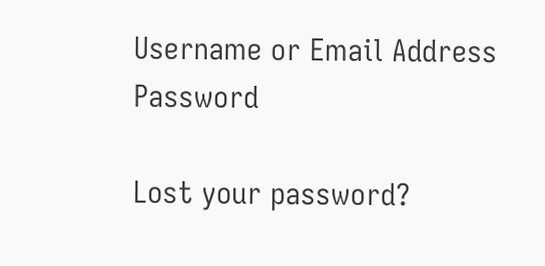Username or Email Address
Password

Lost your password?